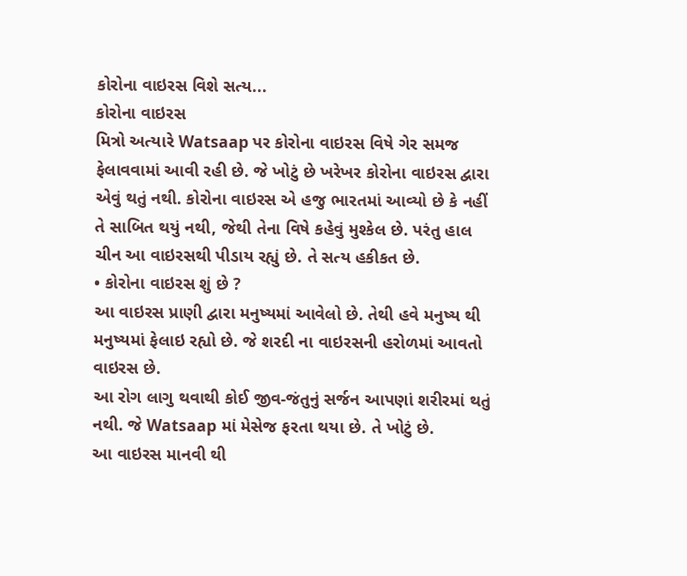કોરોના વાઇરસ વિશે સત્ય...
કોરોના વાઇરસ
મિત્રો અત્યારે Watsaap પર કોરોના વાઇરસ વિષે ગેર સમજ ફેલાવવામાં આવી રહી છે. જે ખોટું છે ખરેખર કોરોના વાઇરસ દ્વારા એવું થતું નથી. કોરોના વાઇરસ એ હજુ ભારતમાં આવ્યો છે કે નહીં તે સાબિત થયું નથી, જેથી તેના વિષે કહેવું મુશ્કેલ છે. પરંતુ હાલ ચીન આ વાઇરસથી પીડાય રહ્યું છે. તે સત્ય હકીકત છે.
• કોરોના વાઇરસ શું છે ?
આ વાઇરસ પ્રાણી દ્વારા મનુષ્યમાં આવેલો છે. તેથી હવે મનુષ્ય થી મનુષ્યમાં ફેલાઇ રહ્યો છે. જે શરદી ના વાઇરસની હરોળમાં આવતો વાઇરસ છે.
આ રોગ લાગુ થવાથી કોઈ જીવ-જંતુનું સર્જન આપણાં શરીરમાં થતું નથી. જે Watsaap માં મેસેજ ફરતા થયા છે. તે ખોટું છે.
આ વાઇરસ માનવી થી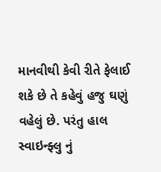માનવીથી કેવી રીતે ફેલાઈ શકે છે તે કહેવું હજુ ઘણું વહેલું છે. પરંતુ હાલ સ્વાઇન્ફ્લુ નું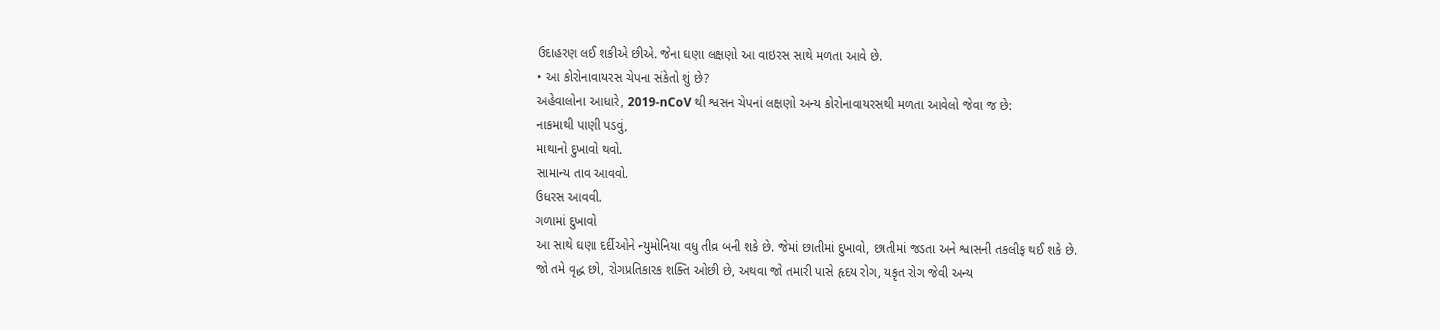ઉદાહરણ લઈ શકીએ છીએ. જેના ઘણા લક્ષણો આ વાઇરસ સાથે મળતા આવે છે.
• આ કોરોનાવાયરસ ચેપના સંકેતો શું છે?
અહેવાલોના આધારે, 2019-nCoV થી શ્વસન ચેપનાં લક્ષણો અન્ય કોરોનાવાયરસથી મળતા આવેલો જેવા જ છે:
નાકમાથી પાણી પડવું,
માથાનો દુખાવો થવો.
સામાન્ય તાવ આવવો.
ઉધરસ આવવી.
ગળામાં દુખાવો
આ સાથે ઘણા દર્દીઓને ન્યુમોનિયા વધુ તીવ્ર બની શકે છે. જેમાં છાતીમાં દુખાવો, છાતીમાં જડતા અને શ્વાસની તકલીફ થઈ શકે છે.
જો તમે વૃદ્ધ છો, રોગપ્રતિકારક શક્તિ ઓછી છે, અથવા જો તમારી પાસે હૃદય રોગ, યકૃત રોગ જેવી અન્ય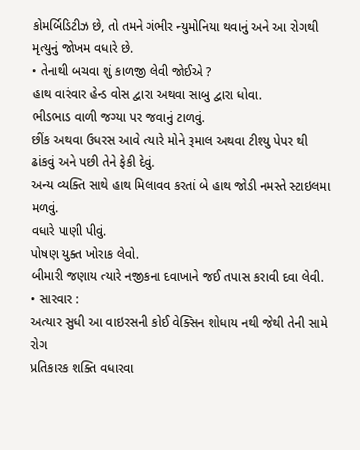કોમર્બિડિટીઝ છે, તો તમને ગંભીર ન્યુમોનિયા થવાનું અને આ રોગથી મૃત્યુનું જોખમ વધારે છે.
• તેનાથી બચવા શું કાળજી લેવી જોઈએ ?
હાથ વારંવાર હેન્ડ વોસ દ્વારા અથવા સાબુ દ્વારા ધોવા.
ભીડભાડ વાળી જગ્યા પર જવાનું ટાળવું.
છીંક અથવા ઉધરસ આવે ત્યારે મોને રૂમાલ અથવા ટીશ્યુ પેપર થી ઢાંકવું અને પછી તેને ફેકી દેવું.
અન્ય વ્યક્તિ સાથે હાથ મિલાવવ કરતાં બે હાથ જોડી નમસ્તે સ્ટાઇલમા મળવું.
વધારે પાણી પીવું.
પોષણ યુક્ત ખોરાક લેવો.
બીમારી જણાય ત્યારે નજીકના દવાખાને જઈ તપાસ કરાવી દવા લેવી.
• સારવાર :
અત્યાર સુધી આ વાઇરસની કોઈ વેક્સિન શોધાય નથી જેથી તેની સામે રોગ
પ્રતિકારક શક્તિ વધારવા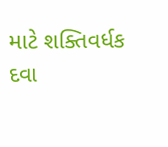માટે શક્તિવર્ધક દવા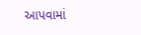આપવામાં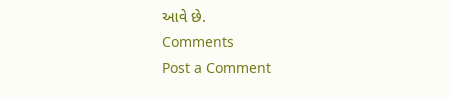આવે છે.
Comments
Post a Comment